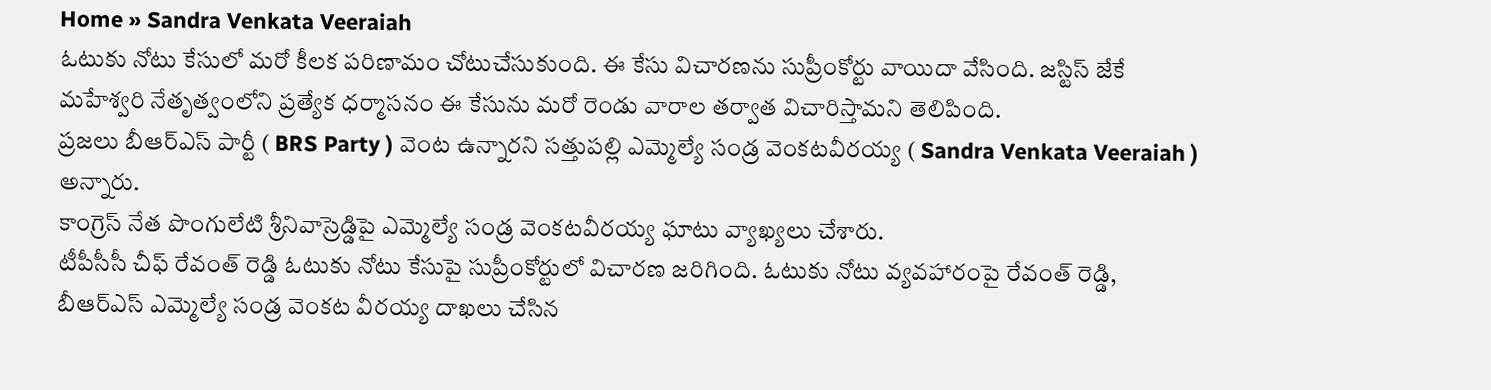Home » Sandra Venkata Veeraiah
ఓటుకు నోటు కేసులో మరో కీలక పరిణామం చోటుచేసుకుంది. ఈ కేసు విచారణను సుప్రీంకోర్టు వాయిదా వేసింది. జస్టిస్ జేకే మహేశ్వరి నేతృత్వంలోని ప్రత్యేక ధర్మాసనం ఈ కేసును మరో రెండు వారాల తర్వాత విచారిస్తామని తెలిపింది.
ప్రజలు బీఆర్ఎస్ పార్టీ ( BRS Party ) వెంట ఉన్నారని సత్తుపల్లి ఎమ్మెల్యే సండ్ర వెంకటవీరయ్య ( Sandra Venkata Veeraiah ) అన్నారు.
కాంగ్రెస్ నేత పొంగులేటి శ్రీనివాస్రెడ్డిపై ఎమ్మెల్యే సండ్ర వెంకటవీరయ్య ఘాటు వ్యాఖ్యలు చేశారు.
టీపీసీసీ చీఫ్ రేవంత్ రెడ్డి ఓటుకు నోటు కేసుపై సుప్రీంకోర్టులో విచారణ జరిగింది. ఓటుకు నోటు వ్యవహారంపై రేవంత్ రెడ్డి, బీఆర్ఎస్ ఎమ్మెల్యే సండ్ర వెంకట వీరయ్య దాఖలు చేసిన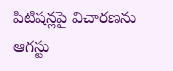పిటిషన్లపై విచారణను ఆగస్టు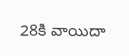28కి వాయిదా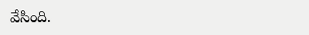వేసింది.